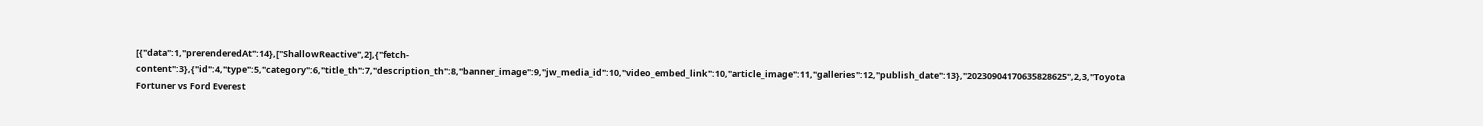[{"data":1,"prerenderedAt":14},["ShallowReactive",2],{"fetch-content":3},{"id":4,"type":5,"category":6,"title_th":7,"description_th":8,"banner_image":9,"jw_media_id":10,"video_embed_link":10,"article_image":11,"galleries":12,"publish_date":13},"20230904170635828625",2,3,"Toyota Fortuner vs Ford Everest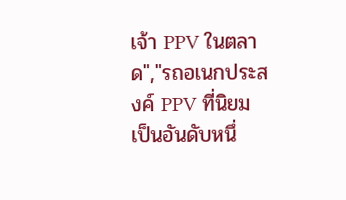เจ้า PPV ในตลาด","รถอเนกประสงค์ PPV ที่นิยมเป็นอันดับหนึ่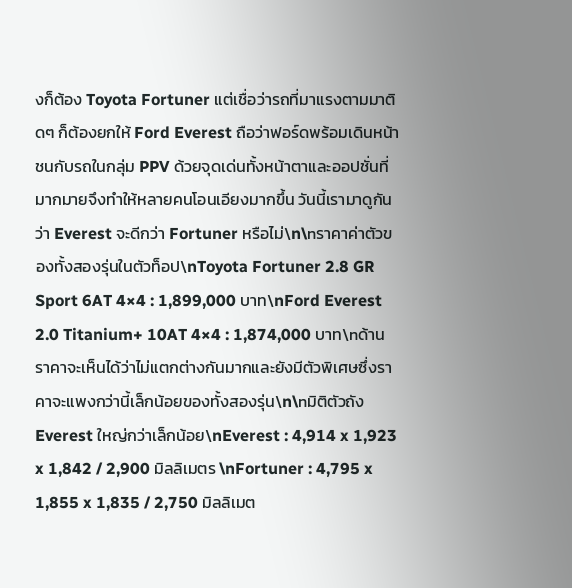งก็ต้อง Toyota Fortuner แต่เชื่อว่ารถที่มาแรงตามมาติดๆ ก็ต้องยกให้ Ford Everest ถือว่าฟอร์ดพร้อมเดินหน้าชนกับรถในกลุ่ม PPV ด้วยจุดเด่นทั้งหน้าตาและออปชั่นที่มากมายจึงทำให้หลายคนโอนเอียงมากขึ้น วันนี้เรามาดูกันว่า Everest จะดีกว่า Fortuner หรือไม่\n\nราคาค่าตัวของทั้งสองรุ่นในตัวท็อป\nToyota Fortuner 2.8 GR Sport 6AT 4×4 : 1,899,000 บาท\nFord Everest 2.0 Titanium+ 10AT 4×4 : 1,874,000 บาท\nด้านราคาจะเห็นได้ว่าไม่แตกต่างกันมากและยังมีตัวพิเศษซึ่งราคาจะแพงกว่านี้เล็กน้อยของทั้งสองรุ่น\n\nมิติตัวถัง Everest ใหญ่กว่าเล็กน้อย\nEverest : 4,914 x 1,923 x 1,842 / 2,900 มิลลิเมตร \nFortuner : 4,795 x 1,855 x 1,835 / 2,750 มิลลิเมต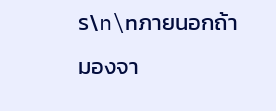ร\n\nภายนอกถ้ามองจา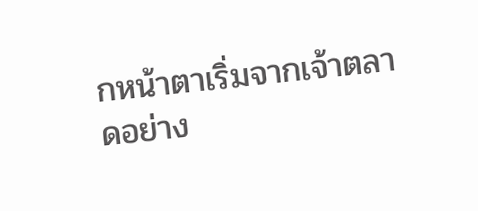กหน้าตาเริ่มจากเจ้าตลาดอย่าง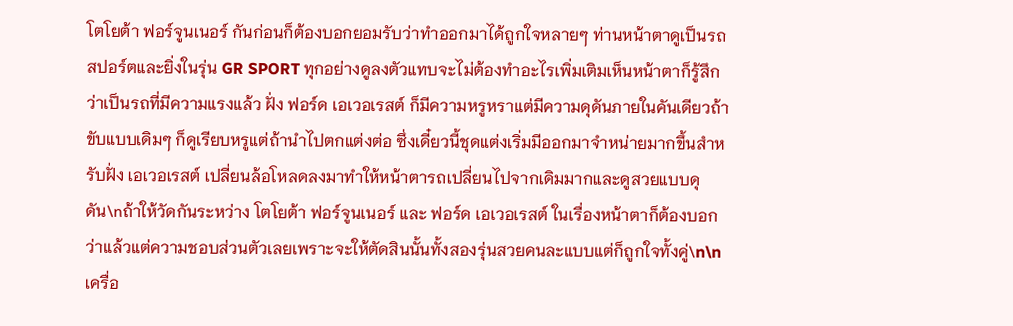โตโยต้า ฟอร์จูนเนอร์ กันก่อนก็ต้องบอกยอมรับว่าทำออกมาได้ถูกใจหลายๆ ท่านหน้าตาดูเป็นรถสปอร์ตและยิ่งในรุ่น GR SPORT ทุกอย่างดูลงตัวแทบจะไม่ต้องทำอะไรเพิ่มเติมเห็นหน้าตาก็รู้สึกว่าเป็นรถที่มีความแรงแล้ว ฝั่ง ฟอร์ด เอเวอเรสต์ ก็มีความหรูหราแต่มีความดุดันภายในคันเดียวถ้าขับแบบเดิมๆ ก็ดูเรียบหรูแต่ถ้านำไปตกแต่งต่อ ซึ่งเดี๋ยวนี้ชุดแต่งเริ่มมีออกมาจำหน่ายมากขึ้นสำหรับฝั่ง เอเวอเรสต์ เปลี่ยนล้อโหลดลงมาทำให้หน้าตารถเปลี่ยนไปจากเดิมมากและดูสวยแบบดุดัน\nถ้าให้วัดกันระหว่าง โตโยต้า ฟอร์จูนเนอร์ และ ฟอร์ด เอเวอเรสต์ ในเรื่องหน้าตาก็ต้องบอกว่าแล้วแต่ความชอบส่วนตัวเลยเพราะจะให้ตัดสินนั้นทั้งสองรุ่นสวยคนละแบบแต่ก็ถูกใจทั้งคู่\n\nเครื่อ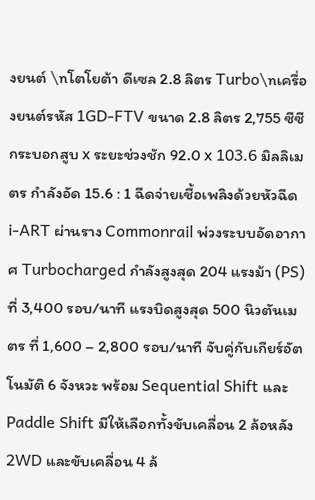งยนต์ \nโตโยต้า ดีเซล 2.8 ลิตร Turbo\nเครื่องยนต์รหัส 1GD-FTV ขนาด 2.8 ลิตร 2,755 ซีซี กระบอกสูบ x ระยะช่วงชัก 92.0 x 103.6 มิลลิเมตร กำลังอัด 15.6 : 1 ฉีดจ่ายเชื้อเพลิงด้วยหัวฉีด i-ART ผ่านราง Commonrail พ่วงระบบอัดอากาศ Turbocharged กำลังสูงสุด 204 แรงม้า (PS) ที่ 3,400 รอบ/นาที แรงบิดสูงสุด 500 นิวตันเมตร ที่ 1,600 – 2,800 รอบ/นาที จับคู่กับเกียร์อัตโนมัติ 6 จังหวะ พร้อม Sequential Shift และ Paddle Shift มีให้เลือกทั้งขับเคลื่อน 2 ล้อหลัง 2WD และขับเคลื่อน 4 ล้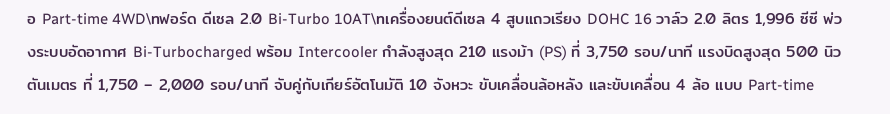อ Part-time 4WD\nฟอร์ด ดีเซล 2.0 Bi-Turbo 10AT\nเครื่องยนต์ดีเซล 4 สูบแถวเรียง DOHC 16 วาล์ว 2.0 ลิตร 1,996 ซีซี พ่วงระบบอัดอากาศ Bi-Turbocharged พร้อม Intercooler กำลังสูงสุด 210 แรงม้า (PS) ที่ 3,750 รอบ/นาที แรงบิดสูงสุด 500 นิวตันเมตร ที่ 1,750 – 2,000 รอบ/นาที จับคู่กับเกียร์อัตโนมัติ 10 จังหวะ ขับเคลื่อนล้อหลัง และขับเคลื่อน 4 ล้อ แบบ Part-time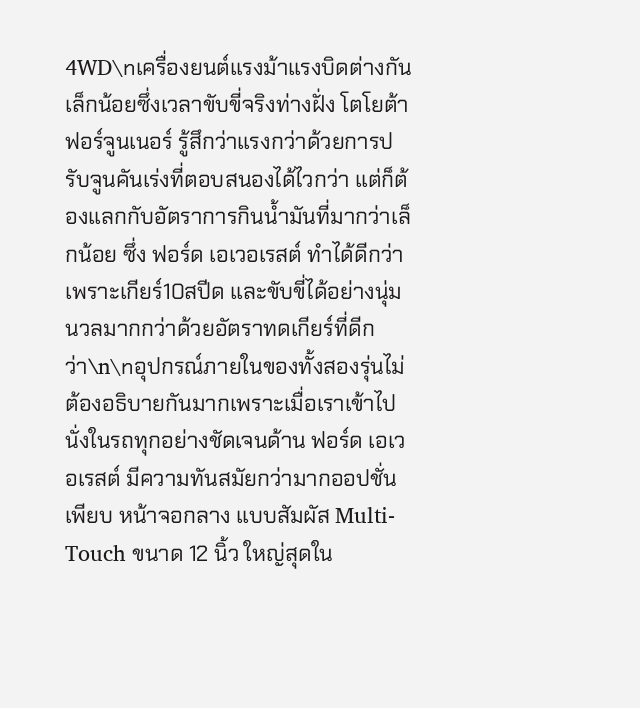4WD\nเครื่องยนต์แรงม้าแรงบิดต่างกันเล็กน้อยซึ่งเวลาขับขี่จริงท่างฝั่ง โตโยต้า ฟอร์จูนเนอร์ รู้สึกว่าแรงกว่าด้วยการปรับจูนคันเร่งที่ตอบสนองได้ไวกว่า แต่ก็ต้องแลกกับอัตราการกินน้ำมันที่มากว่าเล็กน้อย ซึ่ง ฟอร์ด เอเวอเรสต์ ทำได้ดีกว่าเพราะเกียร์10สปีด และขับขี่ได้อย่างนุ่มนวลมากกว่าด้วยอัตราทดเกียร์ที่ดีกว่า\n\nอุปกรณ์ภายในของทั้งสองรุ่นไม่ต้องอธิบายกันมากเพราะเมื่อเราเข้าไปนั่งในรถทุกอย่างชัดเจนด้าน ฟอร์ด เอเวอเรสต์ มีความทันสมัยกว่ามากออปชั่นเพียบ หน้าจอกลาง แบบสัมผัส Multi-Touch ขนาด 12 นิ้ว ใหญ่สุดใน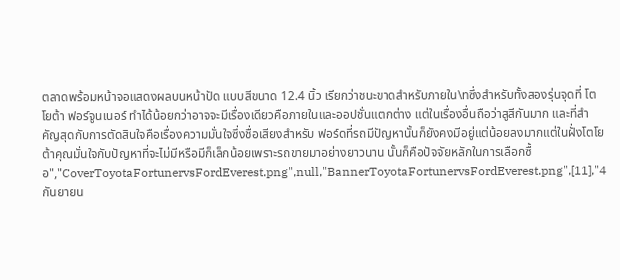ตลาดพร้อมหน้าจอแสดงผลบนหน้าปัด แบบสีขนาด 12.4 นิ้ว เรียกว่าชนะขาดสำหรับภายใน\nซึ่งสำหรับทั้งสองรุ่นจุดที่ โตโยต้า ฟอร์จูนเนอร์ ทำได้น้อยกว่าอาจจะมีเรื่องเดียวคือภายในและออปชั่นแตกต่าง แต่ในเรื่องอื่นถือว่าสูสีกันมาก และที่สำคัญสุดกับการตัดสินใจคือเรื่องความมั่นใจซึ่งชื่อเสียงสำหรับ ฟอร์ดที่รถมีปัญหานั้นก็ยังคงมีอยู่แต่น้อยลงมากแต่ในฝั่งโตโยต้าคุณมั่นใจกับปัญหาที่จะไม่มีหรือมีก็เล็กน้อยเพราะรถขายมาอย่างยาวนาน นั้นก็คือปัจจัยหลักในการเลือกซื้อ","CoverToyotaFortunervsFordEverest.png",null,"BannerToyotaFortunervsFordEverest.png",[11],"4 กันยายน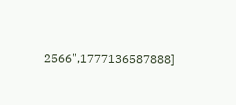2566",1777136587888]